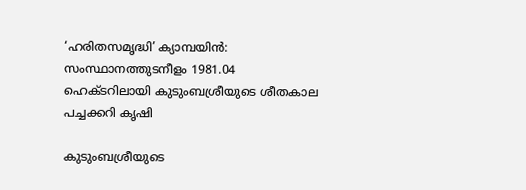‘ഹരിതസമൃദ്ധി’ ക്യാമ്പയിന്‍: സംസ്ഥാനത്തുടനീളം 1981.04 ഹെക്ടറിലായി കുടുംബശ്രീയുടെ ശീതകാല പച്ചക്കറി കൃഷി

കുടുംബശ്രീയുടെ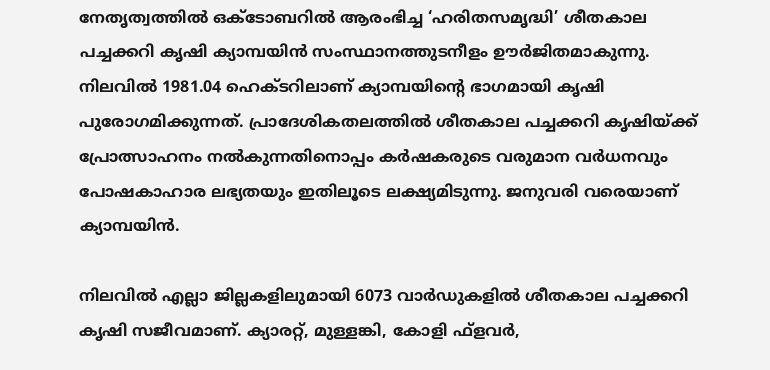നേതൃത്വത്തില്‍ ഒക്ടോബറില്‍ ആരംഭിച്ച ‘ഹരിതസമൃദ്ധി’ ശീതകാല പച്ചക്കറി കൃഷി ക്യാമ്പയിന്‍ സംസ്ഥാനത്തുടനീളം ഊര്‍ജിതമാകുന്നു. നിലവില്‍ 1981.04 ഹെക്ടറിലാണ് ക്യാമ്പയിന്‍റെ ഭാഗമായി കൃഷി പുരോഗമിക്കുന്നത്. പ്രാദേശികതലത്തില്‍ ശീതകാല പച്ചക്കറി കൃഷിയ്ക്ക് പ്രോത്സാഹനം നല്‍കുന്നതിനൊപ്പം കര്‍ഷകരുടെ വരുമാന വര്‍ധനവും പോഷകാഹാര ലഭ്യതയും ഇതിലൂടെ ലക്ഷ്യമിടുന്നു. ജനുവരി വരെയാണ് ക്യാമ്പയിന്‍.

നിലവില്‍ എല്ലാ ജില്ലകളിലുമായി 6073 വാര്‍ഡുകളില്‍ ശീതകാല പച്ചക്കറി കൃഷി സജീവമാണ്. ക്യാരറ്റ്, മുള്ളങ്കി, കോളി ഫ്ളവര്‍,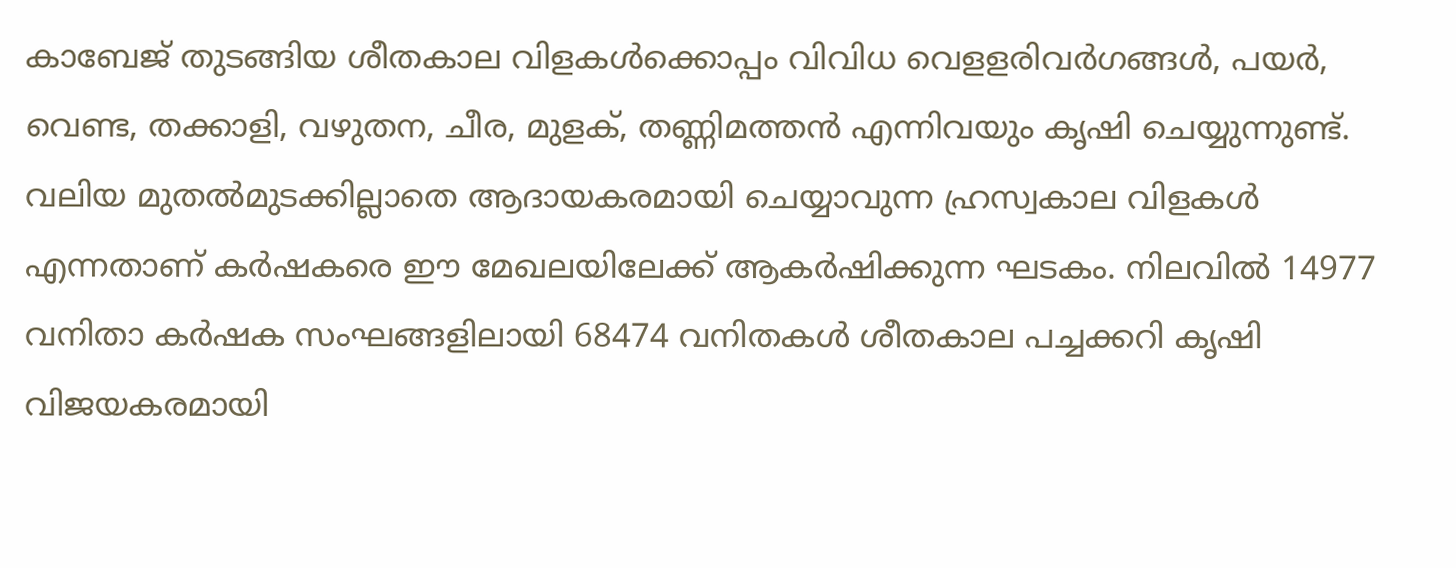കാബേജ് തുടങ്ങിയ ശീതകാല വിളകള്‍ക്കൊപ്പം വിവിധ വെളളരിവര്‍ഗങ്ങള്‍, പയര്‍, വെണ്ട, തക്കാളി, വഴുതന, ചീര, മുളക്, തണ്ണിമത്തന്‍ എന്നിവയും കൃഷി ചെയ്യുന്നുണ്ട്. വലിയ മുതല്‍മുടക്കില്ലാതെ ആദായകരമായി ചെയ്യാവുന്ന ഹ്രസ്വകാല വിളകള്‍ എന്നതാണ് കര്‍ഷകരെ ഈ മേഖലയിലേക്ക് ആകര്‍ഷിക്കുന്ന ഘടകം. നിലവില്‍ 14977 വനിതാ കര്‍ഷക സംഘങ്ങളിലായി 68474 വനിതകള്‍ ശീതകാല പച്ചക്കറി കൃഷി വിജയകരമായി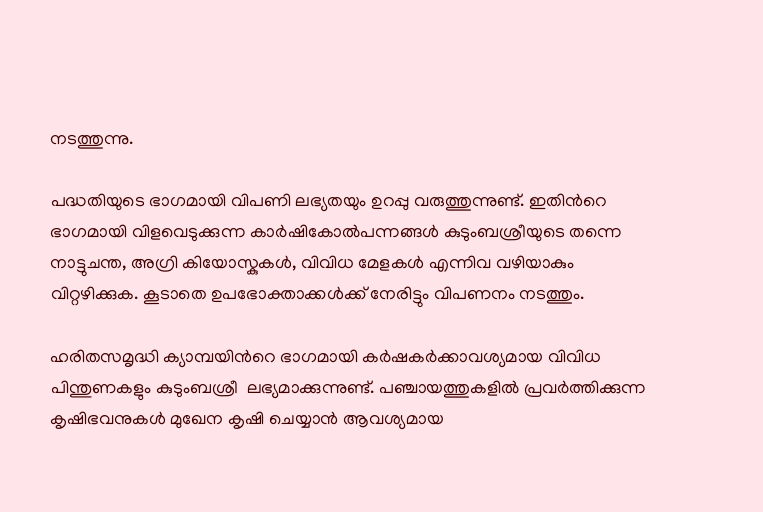നടത്തുന്നു.

പദ്ധതിയുടെ ഭാഗമായി വിപണി ലഭ്യതയും ഉറപ്പു വരുത്തുന്നുണ്ട്. ഇതിന്‍റെ ഭാഗമായി വിളവെടുക്കുന്ന കാര്‍ഷികോല്‍പന്നങ്ങള്‍ കുടുംബശ്രീയുടെ തന്നെ നാട്ടുചന്ത, അഗ്രി കിയോസ്കുകള്‍, വിവിധ മേളകള്‍ എന്നിവ വഴിയാകും വിറ്റഴിക്കുക. കൂടാതെ ഉപഭോക്താക്കള്‍ക്ക് നേരിട്ടും വിപണനം നടത്തും.

ഹരിതസമൃദ്ധി ക്യാമ്പയിന്‍റെ ഭാഗമായി കര്‍ഷകര്‍ക്കാവശ്യമായ വിവിധ പിന്തുണകളും കുടുംബശ്രീ  ലഭ്യമാക്കുന്നുണ്ട്. പഞ്ചായത്തുകളില്‍ പ്രവര്‍ത്തിക്കുന്ന കൃഷിഭവനുകള്‍ മുഖേന കൃഷി ചെയ്യാന്‍ ആവശ്യമായ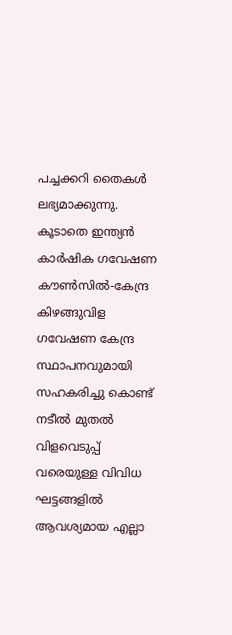പച്ചക്കറി തൈകള്‍ ലഭ്യമാക്കുന്നു. കൂടാതെ ഇന്ത്യന്‍ കാര്‍ഷിക ഗവേഷണ കൗണ്‍സില്‍-കേന്ദ്ര കിഴങ്ങുവിള ഗവേഷണ കേന്ദ്ര സ്ഥാപനവുമായി സഹകരിച്ചു കൊണ്ട് നടീല്‍ മുതല്‍ വിളവെടുപ്പ് വരെയുള്ള വിവിധ ഘട്ടങ്ങളില്‍ ആവശ്യമായ എല്ലാ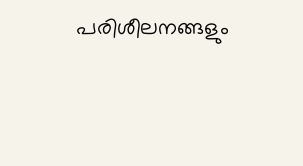പരിശീലനങ്ങളും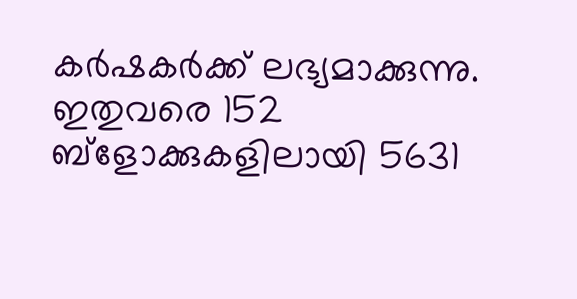കര്‍ഷകര്‍ക്ക് ലഭ്യമാക്കുന്നു. ഇതുവരെ 152 ബ്ളോക്കുകളിലായി 5631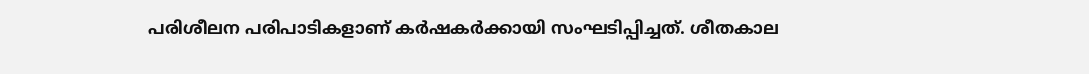പരിശീലന പരിപാടികളാണ് കര്‍ഷകര്‍ക്കായി സംഘടിപ്പിച്ചത്. ശീതകാല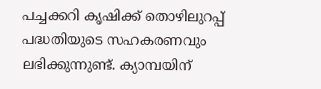പച്ചക്കറി കൃഷിക്ക് തൊഴിലുറപ്പ് പദ്ധതിയുടെ സഹകരണവും ലഭിക്കുന്നുണ്ട്. ക്യാമ്പയിന്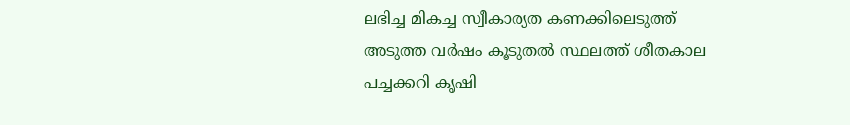ലഭിച്ച മികച്ച സ്വീകാര്യത കണക്കിലെടുത്ത് അടുത്ത വര്‍ഷം കൂടുതല്‍ സ്ഥലത്ത് ശീതകാല പച്ചക്കറി കൃഷി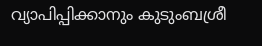വ്യാപിപ്പിക്കാനും കുടുംബശ്രീ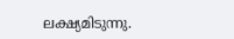ലക്ഷ്യമിടുന്നു.